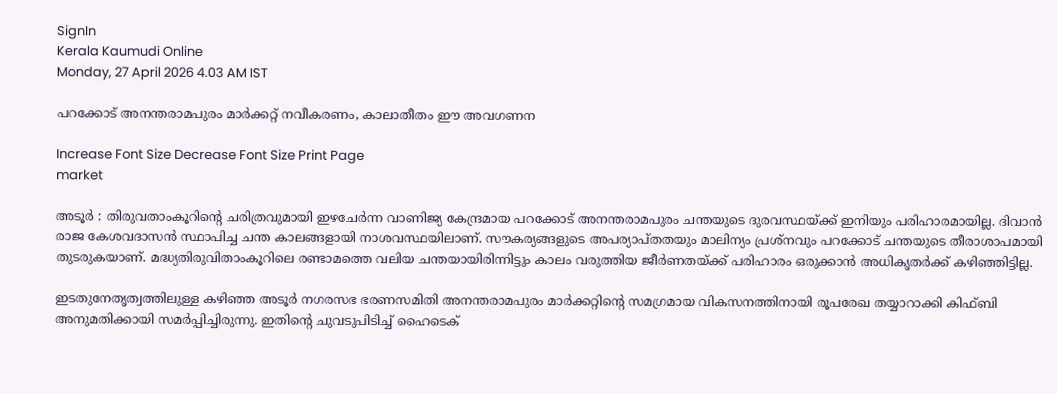SignIn
Kerala Kaumudi Online
Monday, 27 April 2026 4.03 AM IST

പറക്കോട് അനന്തരാമപുരം മാർക്കറ്റ് നവീകരണം, കാലാതീതം ഈ അവഗണന

Increase Font Size Decrease Font Size Print Page
market

അടൂർ : തിരുവതാംകൂറിന്റെ ചരിത്രവുമായി ഇഴചേർന്ന വാണിജ്യ കേന്ദ്രമായ പറക്കോട് അനന്തരാമപുരം ചന്തയുടെ ദുരവസ്ഥയ്ക്ക് ഇനിയും പരിഹാരമായില്ല. ദിവാൻ രാജ കേശവദാസൻ സ്ഥാപിച്ച ചന്ത കാലങ്ങളായി നാശവസ്ഥയിലാണ്. സൗകര്യങ്ങളുടെ അപര്യാപ്തതയും മാലിന്യം പ്രശ്നവും പറക്കോട് ചന്തയുടെ തീരാശാപമായി തുടരുകയാണ്. മദ്ധ്യതിരുവിതാംകൂറിലെ രണ്ടാമത്തെ വലിയ ചന്തയായിരിന്നിട്ടും കാലം വരുത്തിയ ജീർണതയ്ക്ക് പരിഹാരം ഒരുക്കാൻ അധികൃതർക്ക് കഴിഞ്ഞിട്ടില്ല.

ഇടതുനേതൃത്വത്തിലുള്ള കഴിഞ്ഞ അടൂർ നഗരസഭ ഭരണസമിതി അനന്തരാമപുരം മാർക്കറ്റിന്റെ സമഗ്രമായ വികസനത്തിനായി രൂപരേഖ തയ്യാറാക്കി കിഫ്‌ബി അനുമതിക്കായി സമർപ്പിച്ചിരുന്നു. ഇതിന്റെ ചുവടുപിടിച്ച് ഹൈടെക്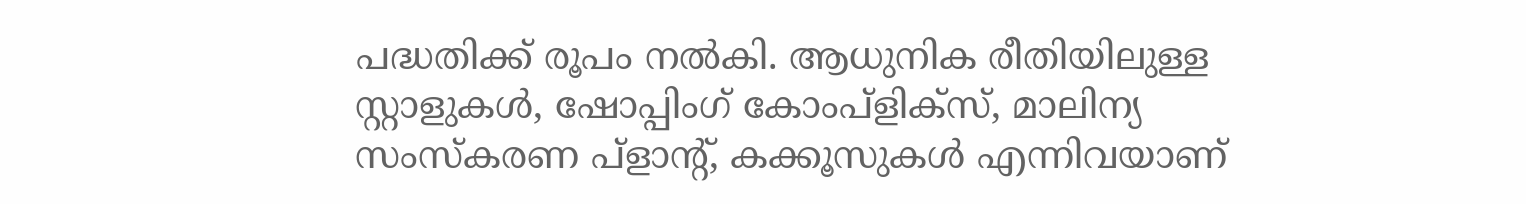പദ്ധതിക്ക് രൂപം നൽകി. ആധുനിക രീതിയിലുള്ള സ്റ്റാളുകൾ, ഷോപ്പിംഗ് കോംപ്ളിക്സ്, മാലിന്യ സംസ്കരണ പ്ളാന്റ്, കക്കൂസുകൾ എന്നിവയാണ്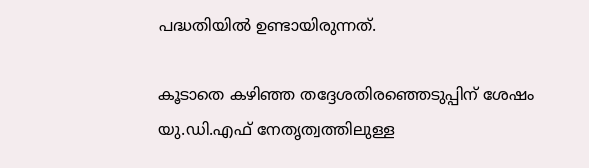പദ്ധതിയിൽ ഉണ്ടായിരുന്നത്.

കൂടാതെ കഴിഞ്ഞ തദ്ദേശതിരഞ്ഞെടുപ്പിന് ശേഷം യു.ഡി.എഫ് നേതൃത്വത്തിലുള്ള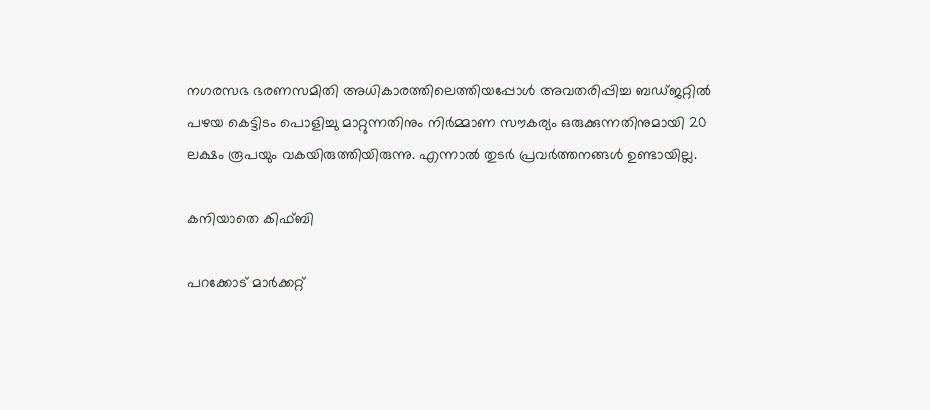നഗരസഭ ഭരണസമിതി അധികാരത്തിലെത്തിയപ്പോൾ അവതരിപ്പിച്ച ബഡ്ജറ്റിൽ പഴയ കെട്ടിടം പൊളിച്ചു മാറ്റുന്നതിനും നിർമ്മാണ സൗകര്യം ഒരുക്കുന്നതിനുമായി 20 ലക്ഷം രൂപയും വകയിരുത്തിയിരുന്നു. എന്നാൽ തുടർ പ്രവർത്തനങ്ങൾ ഉണ്ടായില്ല.

കനിയാതെ കിഫ്‌ബി

പറക്കോട് മാർക്കറ്റ്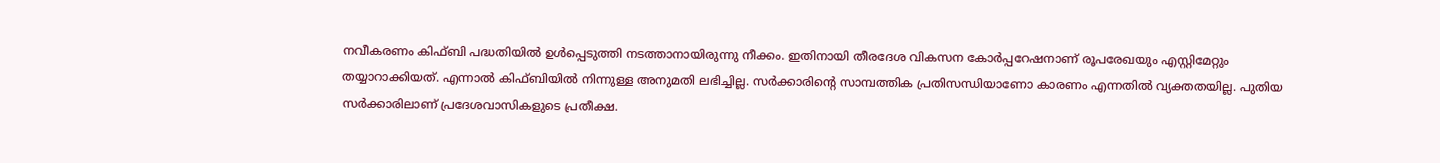നവീകരണം കിഫ്ബി പദ്ധതിയിൽ ഉൾപ്പെടുത്തി നടത്താനായിരുന്നു നീക്കം. ഇതിനായി തീരദേശ വികസന കോർപ്പറേഷനാണ് രൂപരേഖയും എസ്റ്റിമേറ്റും തയ്യാറാക്കിയത്. എന്നാൽ കിഫ്‌ബിയിൽ നിന്നുള്ള അനുമതി ലഭിച്ചില്ല. സർക്കാരിന്റെ സാമ്പത്തിക പ്രതിസന്ധിയാണോ കാരണം എന്നതിൽ വ്യക്തതയില്ല. പുതിയ സർക്കാരിലാണ് പ്രദേശവാസികളുടെ പ്രതീക്ഷ.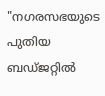"നഗരസഭയുടെ പുതിയ ബഡ്ജറ്റിൽ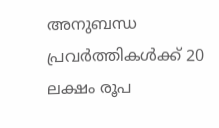അനുബന്ധ പ്രവർത്തികൾക്ക് 20 ലക്ഷം രൂപ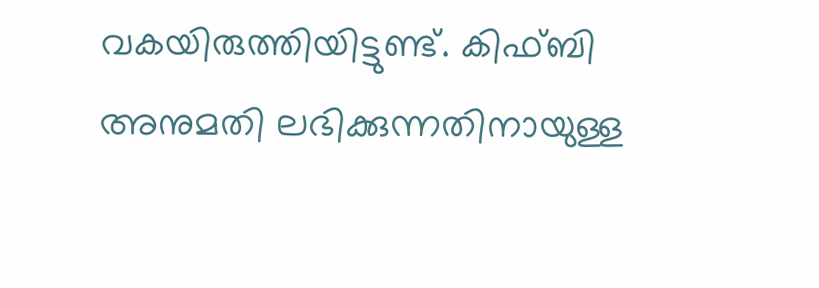വകയിരുത്തിയിട്ടുണ്ട്. കിഫ്‌ബി അനുമതി ലഭിക്കുന്നതിനായുള്ള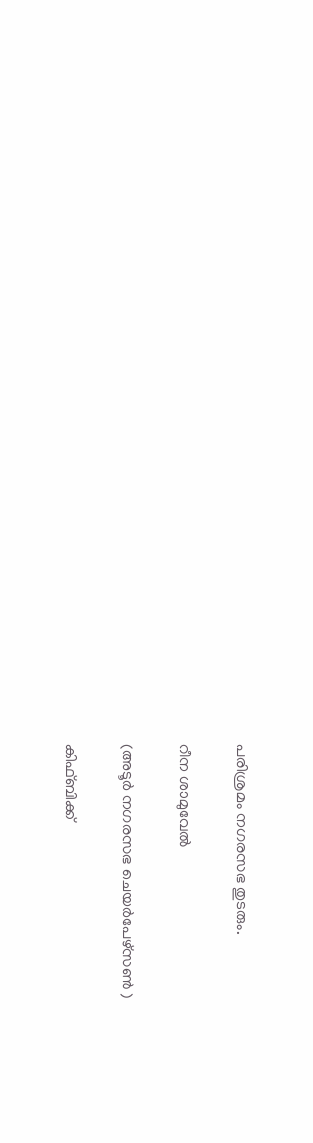പരിശ്രമം നഗരസഭ തുടരും.

റീന ശാമുവേൽ

(അടൂർ നഗരസഭ ചെയർപേഴ്സൺ )

കിഫ്‌ബിക്ക്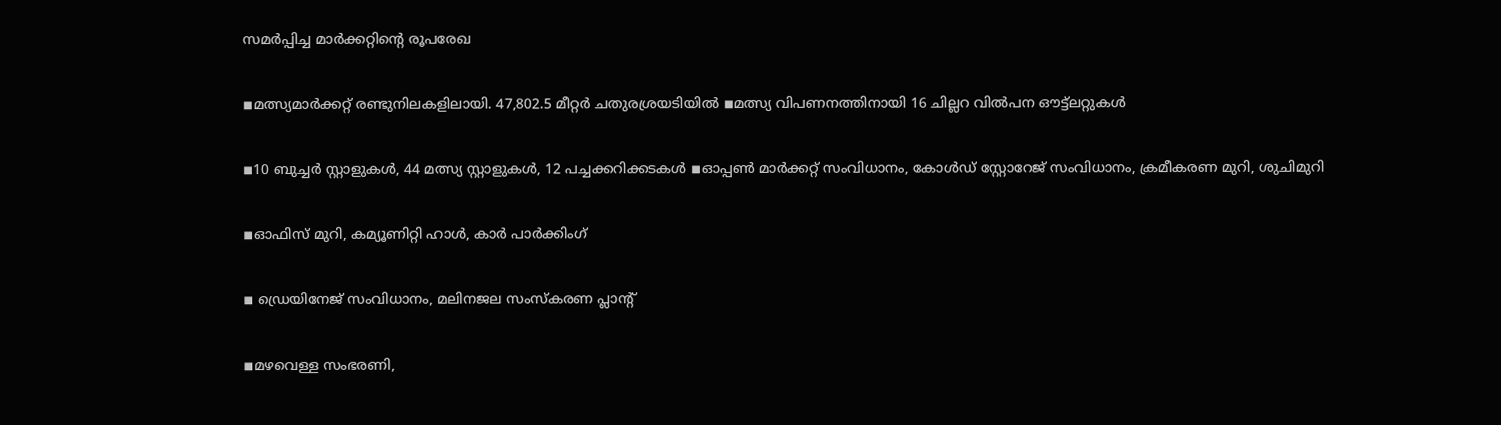സമർപ്പിച്ച മാർക്കറ്റിന്റെ രൂപരേഖ

◾മത്സ്യമാർക്കറ്റ് രണ്ടുനിലകളിലായി. 47,802.5 മീറ്റർ ചതുരശ്രയടിയിൽ ◾മത്സ്യ വിപണനത്തിനായി 16 ചില്ലറ വിൽപന ഔട്ട്ലറ്റുകൾ

◾10 ബുച്ചർ സ്റ്റാളുകൾ, 44 മത്സ്യ സ്റ്റാളുകൾ, 12 പച്ചക്കറിക്കടകൾ ◾ഓപ്പൺ മാർക്കറ്റ് സംവിധാനം, കോൾഡ് സ്റ്റോറേജ് സംവിധാനം, ക്രമീകരണ മുറി, ശുചിമുറി

◾ഓഫിസ് മുറി, കമ്യൂണിറ്റി ഹാൾ, കാർ പാർക്കിംഗ്

◾ ഡ്രെയിനേജ് സംവിധാനം, മലിനജല സംസ്കരണ പ്ലാന്റ്

◾മഴവെള്ള സംഭരണി,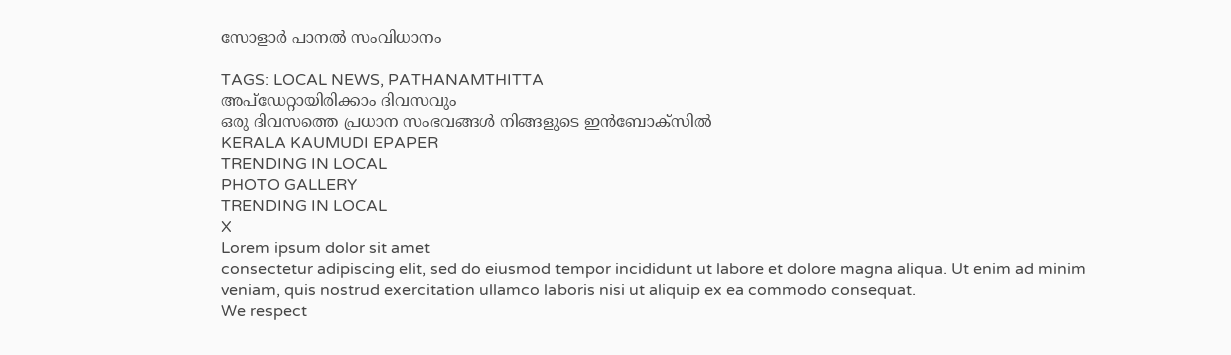സോളാർ പാനൽ സംവിധാനം

TAGS: LOCAL NEWS, PATHANAMTHITTA
അപ്ഡേറ്റായിരിക്കാം ദിവസവും
ഒരു ദിവസത്തെ പ്രധാന സംഭവങ്ങൾ നിങ്ങളുടെ ഇൻബോക്സിൽ
KERALA KAUMUDI EPAPER
TRENDING IN LOCAL
PHOTO GALLERY
TRENDING IN LOCAL
X
Lorem ipsum dolor sit amet
consectetur adipiscing elit, sed do eiusmod tempor incididunt ut labore et dolore magna aliqua. Ut enim ad minim veniam, quis nostrud exercitation ullamco laboris nisi ut aliquip ex ea commodo consequat.
We respect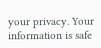your privacy. Your information is safe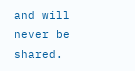and will never be shared.